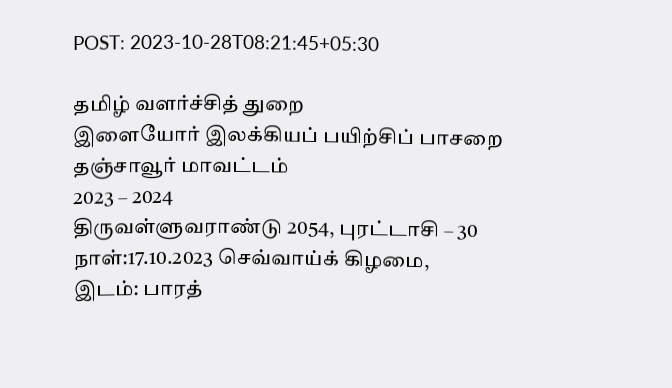POST: 2023-10-28T08:21:45+05:30

தமிழ் வளர்ச்சித் துறை
இளையோர் இலக்கியப் பயிற்சிப் பாசறை
தஞ்சாவூர் மாவட்டம்
2023 – 2024
திருவள்ளுவராண்டு 2054, புரட்டாசி – 30
நாள்:17.10.2023 செவ்வாய்க் கிழமை,
இடம்: பாரத்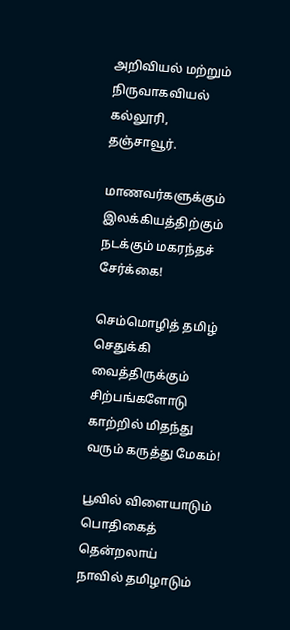அறிவியல் மற்றும் நிருவாகவியல் கல்லூரி,
தஞ்சாவூர்.

மாணவர்களுக்கும் இலக்கியத்திற்கும் நடக்கும் மகரந்தச் சேர்க்கை!

செம்மொழித் தமிழ் செதுக்கி வைத்திருக்கும் சிற்பங்களோடு
காற்றில் மிதந்து வரும் கருத்து மேகம்!

பூவில் விளையாடும் பொதிகைத் தென்றலாய்
நாவில் தமிழாடும்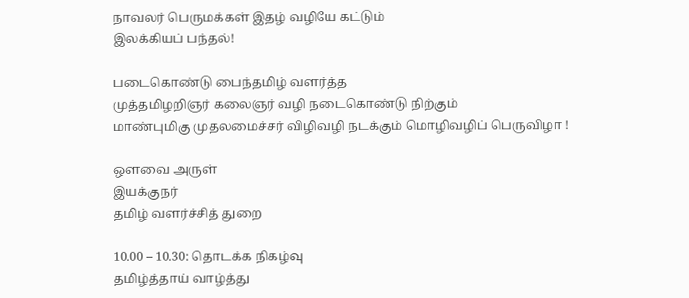நாவலர் பெருமக்கள் இதழ் வழியே கட்டும்
இலக்கியப் பந்தல்!

படைகொண்டு பைந்தமிழ் வளர்த்த
முத்தமிழறிஞர் கலைஞர் வழி நடைகொண்டு நிற்கும்
மாண்புமிகு முதலமைச்சர் விழிவழி நடக்கும் மொழிவழிப் பெருவிழா !

ஒளவை அருள்
இயக்குநர்
தமிழ் வளர்ச்சித் துறை

10.00 – 10.30: தொடக்க நிகழ்வு
தமிழ்த்தாய் வாழ்த்து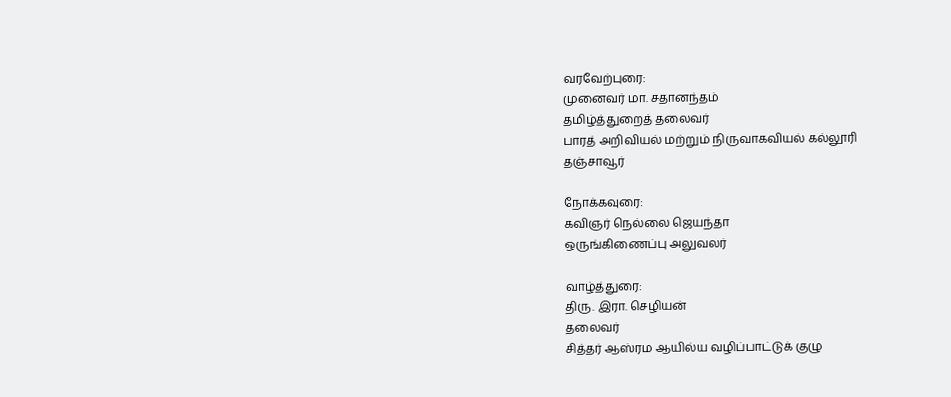வரவேற்புரை:
முனைவர் மா. சதானந்தம்
தமிழ்த்துறைத் தலைவர்
பாரத் அறிவியல் மற்றும் நிருவாகவியல் கல்லூரி
தஞ்சாவூர்

நோக்கவுரை:
கவிஞர் நெல்லை ஜெயந்தா
ஒருங்கிணைப்பு அலுவலர்

வாழ்த்துரை:
திரு. இரா. செழியன்
தலைவர்
சித்தர் ஆஸ்ரம ஆயில்ய வழிப்பாட்டுக் குழு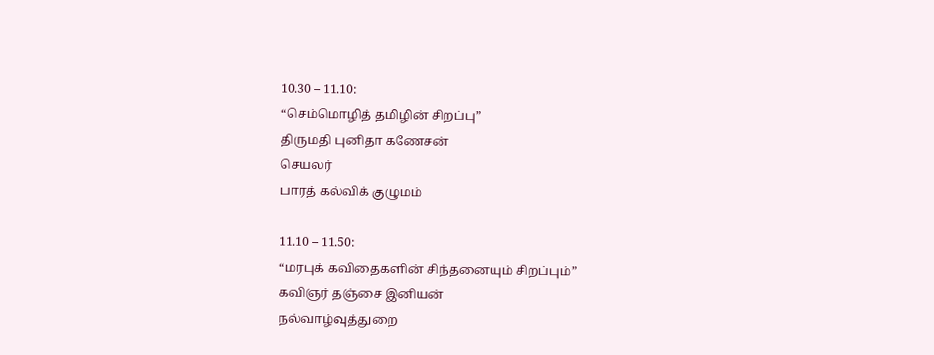10.30 – 11.10:
“செம்மொழித் தமிழின் சிறப்பு”
திருமதி புனிதா கணேசன்
செயலர்
பாரத் கல்விக் குழுமம்

11.10 – 11.50:
“மரபுக் கவிதைகளின் சிந்தனையும் சிறப்பும்”
கவிஞர் தஞ்சை இனியன்
நல்வாழ்வுத்துறை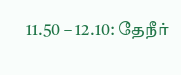11.50 – 12.10: தேநீர்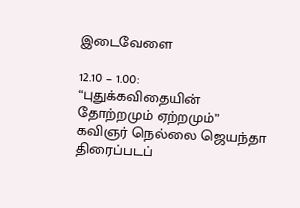இடைவேளை

12.10 – 1.00:
“புதுக்கவிதையின் தோற்றமும் ஏற்றமும்”
கவிஞர் நெல்லை ஜெயந்தா
திரைப்படப்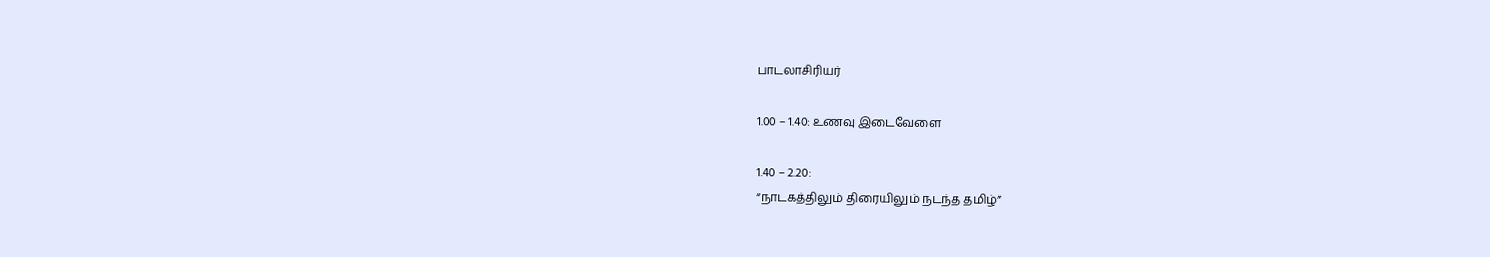பாடலாசிரியர்

1.00 – 1.40: உணவு இடைவேளை

1.40 – 2.20:
“நாடகத்திலும் திரையிலும் நடந்த தமிழ்”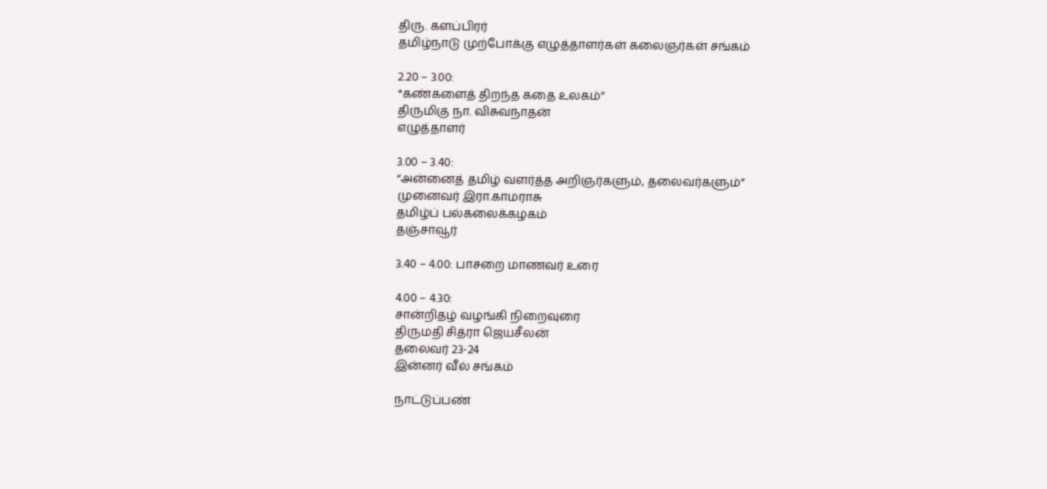திரு. களப்பிரர்
தமிழ்நாடு முற்போக்கு எழுத்தாளர்கள் கலைஞர்கள் சங்கம்

2.20 – 3.00:
*கண்களைத் திறந்த கதை உலகம்”
திருமிகு நா. விசுவநாதன்
எழுத்தாளர்

3.00 – 3.40:
“அன்னைத் தமிழ் வளர்த்த அறிஞர்களும், தலைவர்களும்”
முனைவர் இரா.காமராசு
தமிழ்ப் பல்கலைக்கழகம்
தஞ்சாவூர்

3.40 – 4.00: பாசறை மாணவர் உரை

4.00 – 4.30:
சான்றிதழ் வழங்கி நிறைவுரை
திருமதி சித்ரா ஜெயசீலன்
தலைவர் 23-24
இன்னர் வீல் சங்கம்

நாட்டுப்பண்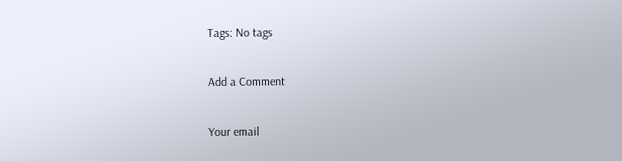Tags: No tags

Add a Comment

Your email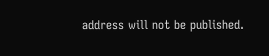address will not be published.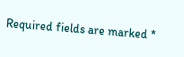Required fields are marked *